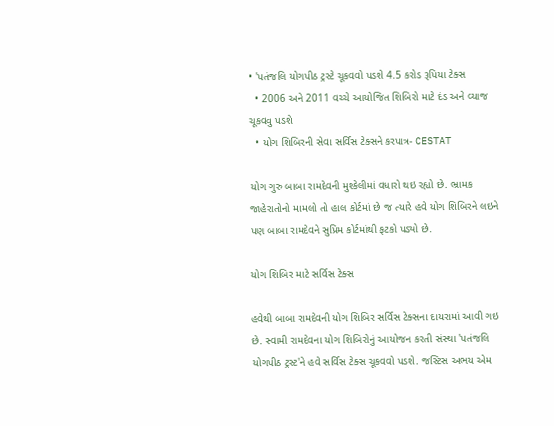• 'પતંજલિ યોગપીઠ ટ્રસ્ટે ચૂકવવો પડશે 4.5 કરોડ રૂપિયા ટેક્સ
  • 2006 અને 2011 વચ્ચે આયોજિત શિબિરો માટે દંડ અને વ્યાજ ચૂકવવુ પડશે
  • યોગ શિબિરની સેવા સર્વિસ ટેક્સને કરપાત્ર- CESTAT

યોગ ગુરુ બાબા રામદેવની મુશ્કેલીમાં વધારો થઇ રહ્યો છે. ભ્રામક જાહેરાતોનો મામલો તો હાલ કોર્ટમાં છે જ ત્યારે હવે યોગ શિબિરને લઇને પણ બાબા રામદેવને સુપ્રિમ કોર્ટમાંથી ફટકો પડ્યો છે.

યોગ શિબિર માટે સર્વિસ ટેક્સ

હવેથી બાબા રામદેવની યોગ શિબિર સર્વિસ ટેક્સના દાયરામાં આવી ગઇ છે. સ્વામી રામદેવના યોગ શિબિરોનું આયોજન કરતી સંસ્થા 'પતંજલિ યોગપીઠ ટ્રસ્ટ'ને હવે સર્વિસ ટેક્સ ચૂકવવો પડશે. જસ્ટિસ અભય એમ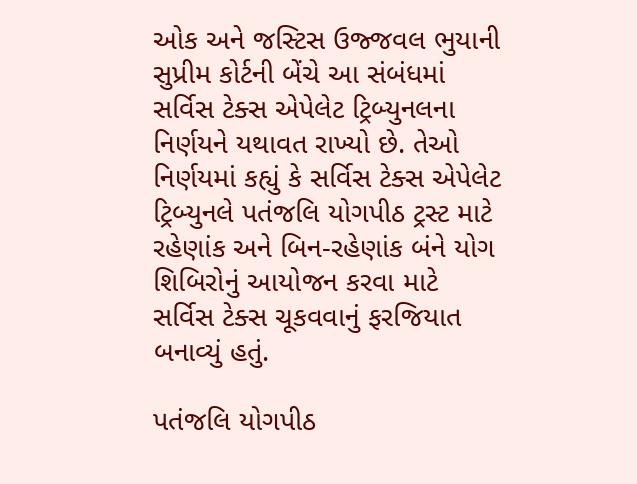ઓક અને જસ્ટિસ ઉજ્જવલ ભુયાની સુપ્રીમ કોર્ટની બેંચે આ સંબંધમાં સર્વિસ ટેક્સ એપેલેટ ટ્રિબ્યુનલના નિર્ણયને યથાવત રાખ્યો છે. તેઓ નિર્ણયમાં કહ્યું કે સર્વિસ ટેક્સ એપેલેટ ટ્રિબ્યુનલે પતંજલિ યોગપીઠ ટ્રસ્ટ માટે રહેણાંક અને બિન-રહેણાંક બંને યોગ શિબિરોનું આયોજન કરવા માટે સર્વિસ ટેક્સ ચૂકવવાનું ફરજિયાત બનાવ્યું હતું.

પતંજલિ યોગપીઠ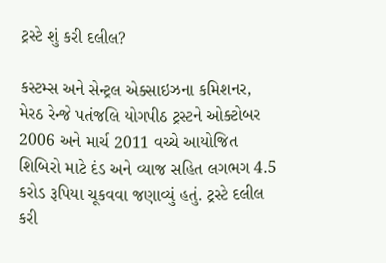ટ્રસ્ટે શું કરી દલીલ?

કસ્ટમ્સ અને સેન્ટ્રલ એક્સાઇઝના કમિશનર, મેરઠ રેન્જે પતંજલિ યોગપીઠ ટ્રસ્ટને ઓક્ટોબર 2006 અને માર્ચ 2011 વચ્ચે આયોજિત શિબિરો માટે દંડ અને વ્યાજ સહિત લગભગ 4.5 કરોડ રૂપિયા ચૂકવવા જણાવ્યું હતું. ટ્રસ્ટે દલીલ કરી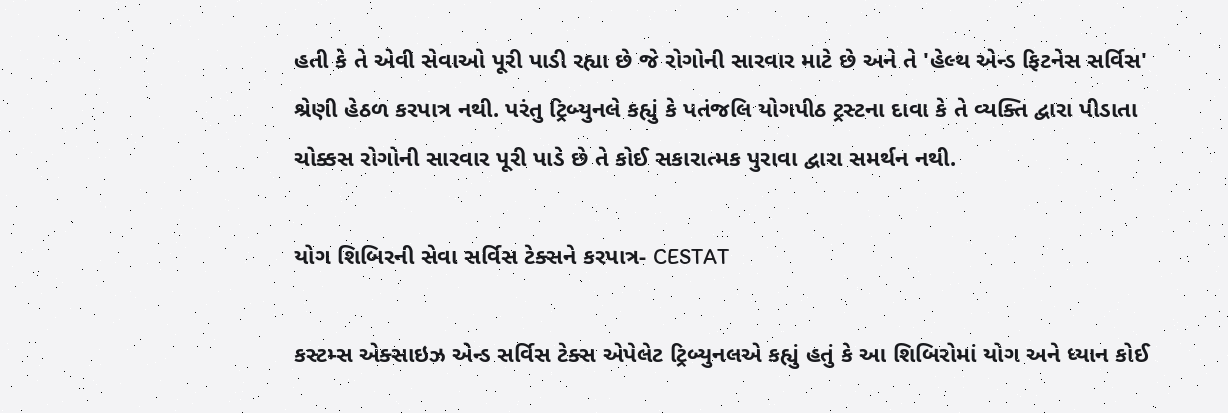હતી કે તે એવી સેવાઓ પૂરી પાડી રહ્યા છે જે રોગોની સારવાર માટે છે અને તે 'હેલ્થ એન્ડ ફિટનેસ સર્વિસ' શ્રેણી હેઠળ કરપાત્ર નથી. પરંતુ ટ્રિબ્યુનલે કહ્યું કે પતંજલિ યોગપીઠ ટ્રસ્ટના દાવા કે તે વ્યક્તિ દ્વારા પીડાતા ચોક્કસ રોગોની સારવાર પૂરી પાડે છે તે કોઈ સકારાત્મક પુરાવા દ્વારા સમર્થન નથી.

યોગ શિબિરની સેવા સર્વિસ ટેક્સને કરપાત્ર- CESTAT

કસ્ટમ્સ એક્સાઇઝ એન્ડ સર્વિસ ટેક્સ એપેલેટ ટ્રિબ્યુનલએ કહ્યું હતું કે આ શિબિરોમાં યોગ અને ધ્યાન કોઈ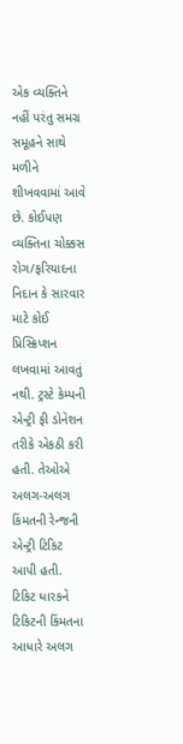એક વ્યક્તિને નહીં પરંતુ સમગ્ર સમૂહને સાથે મળીને શીખવવામાં આવે છે. કોઈપણ વ્યક્તિના ચોક્કસ રોગ/ફરિયાદના નિદાન કે સારવાર માટે કોઈ પ્રિસ્ક્રિપ્શન લખવામાં આવતું નથી. ટ્રસ્ટે કેમ્પની એન્ટ્રી ફી ડોનેશન તરીકે એકઠી કરી હતી. તેઓએ અલગ-અલગ કિંમતની રેન્જની એન્ટ્રી ટિકિટ આપી હતી. ટિકિટ ધારકને ટિકિટની કિંમતના આધારે અલગ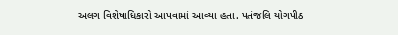અલગ વિશેષાધિકારો આપવામાં આવ્યા હતા. પતંજલિ યોગપીઠ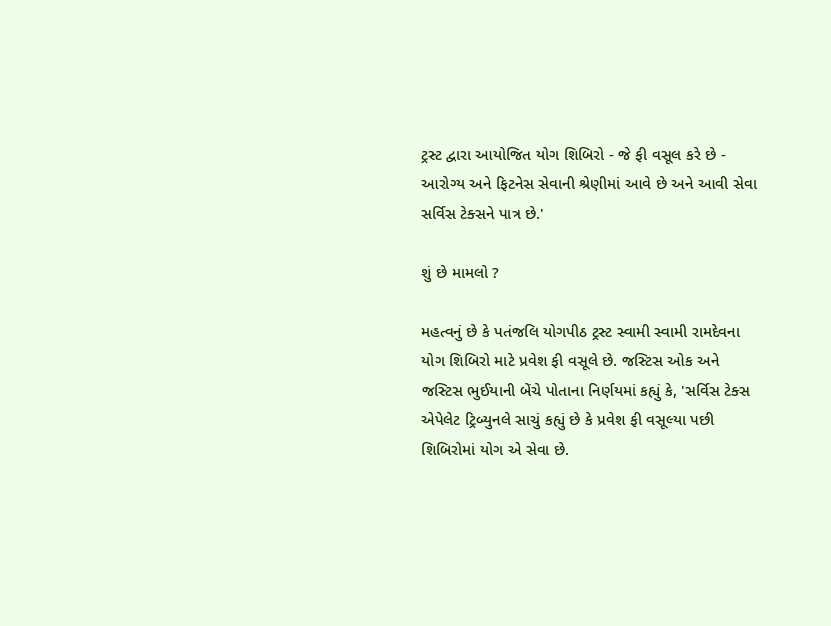ટ્રસ્ટ દ્વારા આયોજિત યોગ શિબિરો - જે ફી વસૂલ કરે છે - આરોગ્ય અને ફિટનેસ સેવાની શ્રેણીમાં આવે છે અને આવી સેવા સર્વિસ ટેક્સને પાત્ર છે.'

શું છે મામલો ?

મહત્વનું છે કે પતંજલિ યોગપીઠ ટ્રસ્ટ સ્વામી સ્વામી રામદેવના યોગ શિબિરો માટે પ્રવેશ ફી વસૂલે છે. જસ્ટિસ ઓક અને જસ્ટિસ ભુઈયાની બેંચે પોતાના નિર્ણયમાં કહ્યું કે, 'સર્વિસ ટેક્સ એપેલેટ ટ્રિબ્યુનલે સાચું કહ્યું છે કે પ્રવેશ ફી વસૂલ્યા પછી શિબિરોમાં યોગ એ સેવા છે.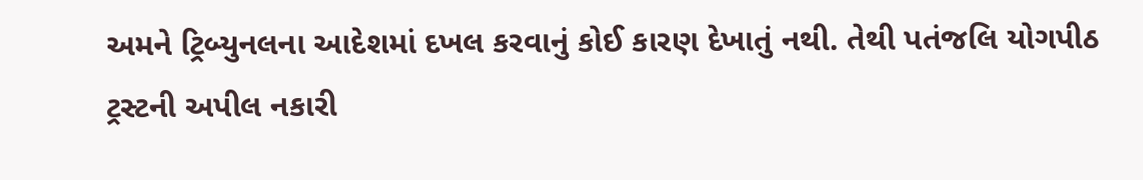અમને ટ્રિબ્યુનલના આદેશમાં દખલ કરવાનું કોઈ કારણ દેખાતું નથી. તેથી પતંજલિ યોગપીઠ ટ્રસ્ટની અપીલ નકારી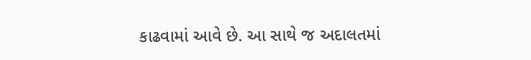કાઢવામાં આવે છે. આ સાથે જ અદાલતમાં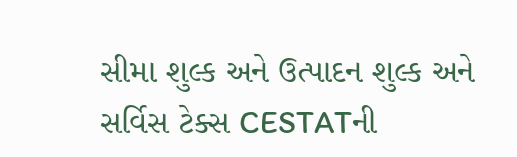સીમા શુલ્ક અને ઉત્પાદન શુલ્ક અને સર્વિસ ટેક્સ CESTATની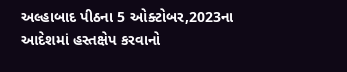અલ્હાબાદ પીઠના 5 ઓક્ટોબર,2023ના આદેશમાં હસ્તક્ષેપ કરવાનો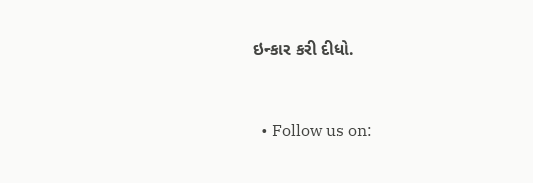ઇન્કાર કરી દીધો.


  • Follow us on: